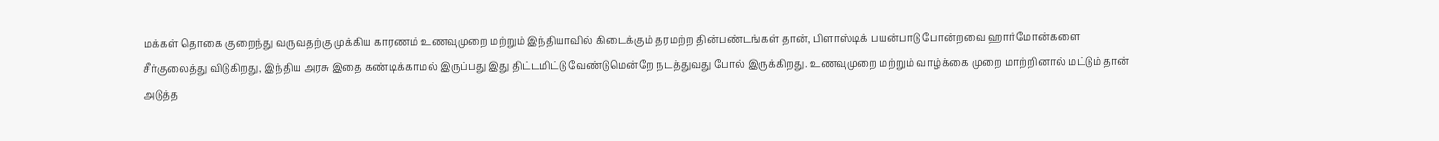மக்கள் தொகை குறைந்து வருவதற்கு முக்கிய காரணம் உணவுமுறை மற்றும் இந்தியாவில் கிடைக்கும் தரமற்ற தின்பண்டங்கள் தான், பிளாஸ்டிக் பயன்பாடு போன்றவை ஹார்மோன்களை சீர்குலைத்து விடுகிறது, இந்திய அரசு இதை கண்டிக்காமல் இருப்பது இது திட்டமிட்டு வேண்டுமென்றே நடத்துவது போல் இருக்கிறது. உணவுமுறை மற்றும் வாழ்க்கை முறை மாற்றினால் மட்டும் தான் அடுத்த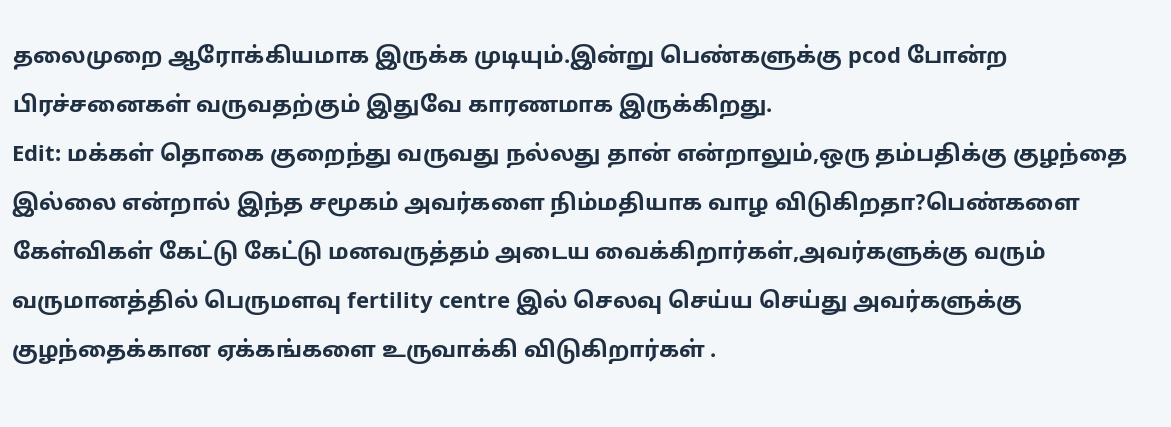தலைமுறை ஆரோக்கியமாக இருக்க முடியும்.இன்று பெண்களுக்கு pcod போன்ற பிரச்சனைகள் வருவதற்கும் இதுவே காரணமாக இருக்கிறது.
Edit: மக்கள் தொகை குறைந்து வருவது நல்லது தான் என்றாலும்,ஒரு தம்பதிக்கு குழந்தை இல்லை என்றால் இந்த சமூகம் அவர்களை நிம்மதியாக வாழ விடுகிறதா?பெண்களை கேள்விகள் கேட்டு கேட்டு மனவருத்தம் அடைய வைக்கிறார்கள்,அவர்களுக்கு வரும் வருமானத்தில் பெருமளவு fertility centre இல் செலவு செய்ய செய்து அவர்களுக்கு குழந்தைக்கான ஏக்கங்களை உருவாக்கி விடுகிறார்கள் .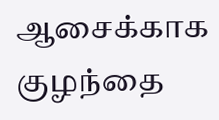ஆசைக்காக குழந்தை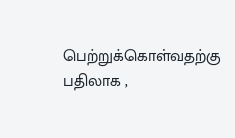பெற்றுக்கொள்வதற்கு பதிலாக ,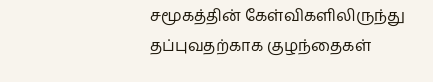சமூகத்தின் கேள்விகளிலிருந்து தப்புவதற்காக குழந்தைகள்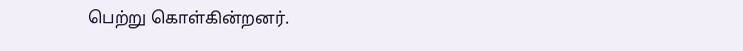பெற்று கொள்கின்றனர்.